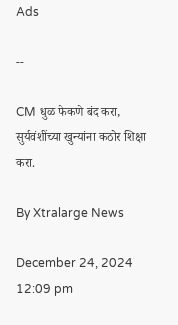Ads

--

CM धुळ फेकणे बंद करा, सुर्यवंशींच्या खुन्यांना कठोर शिक्षा करा.

By Xtralarge News

December 24, 2024 12:09 pm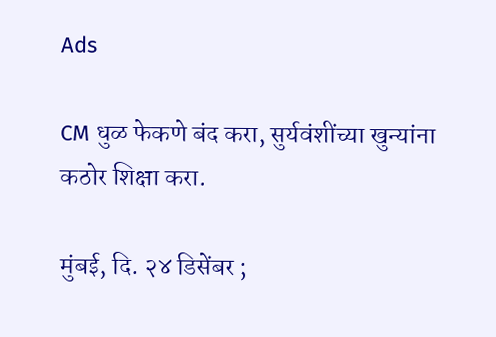Ads

CM धुळ फेकणे बंद करा, सुर्यवंशींच्या खुन्यांना कठोर शिक्षा करा.

मुंबई, दि. २४ डिसेंबर ;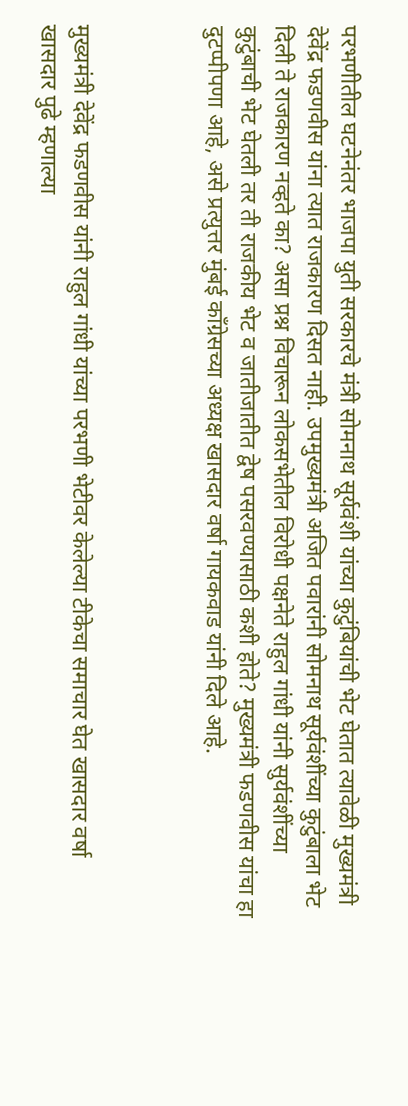परभणीतील घटनेनंतर भाजपा युती सरकारचे मंत्री सोमनाथ सूर्यवंशी यांच्या कुटुंबियांची भेट घेतात त्यावेळी मुख्यमंत्री देवेंद्र फडणवीस यांना त्यात राजकारण दिसत नाही. उपमुख्यमंत्री अजित पवारांनी सोमनाथ सूर्यवंशींच्या कुटुंबाला भेट दिली ते राजकारण नव्हते का? असा प्रश्न विचारून लोकसभेतील विरोधी पक्षनेते राहुल गांधी यांनी सुर्यवंशींच्या कुटुंबाची भेट घेतली तर ती राजकीय भेट व जातीजातीत द्वेष पसरवण्यासाठी कशी होते? मुख्यमंत्री फडणवीस यांचा हा दुटप्पीपणा आहे, असे प्रत्युत्तर मुंबई काँग्रेसच्या अध्यक्ष खासदार वर्षा गायकवाड यांनी दिले आहे.



मुख्यमंत्री देवेंद्र फडणवीस यांनी राहुल गांधी यांच्या परभणी भेटीवर केलेल्या टीकेचा समाचार घेत खासदार वर्षा खासदार पुढे म्हणाल्या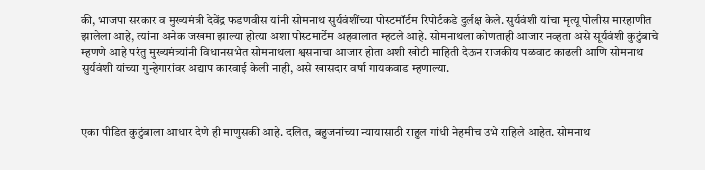की, भाजपा सरकार व मुख्यमंत्री देवेंद्र फडणवीस यांनी सोमनाथ सुर्यवंशींच्या पोस्टमॉर्टम रिपोर्टकडे दुर्लक्ष केले. सुर्यवंशी यांचा मृत्यू पोलीस मारहाणीत झालेला आहे, त्यांना अनेक जखमा झाल्या होत्या अशा पोस्टमार्टेम अहवालात म्हटले आहे. सोमनाथला कोणताही आजार नव्हता असे सूर्यवंशी कुटुंबाचे म्हणणे आहे परंतु मुख्यमंत्र्यांनी विधानसभेत सोमनाथला श्वसनाचा आजार होता अशी खोटी माहिती देऊन राजकीय पळवाट काढली आणि सोमनाथ सुर्यवंशी यांच्या गुन्हेगारांवर अद्याप कारवाई केली नाही, असे खासदार वर्षा गायकवाड म्हणाल्या.



एका पीडित कुटुंबाला आधार देणे ही माणुसकी आहे. दलित, बहुजनांच्या न्यायासाठी राहुल गांधी नेहमीच उभे राहिले आहेत. सोमनाथ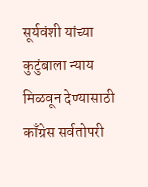सूर्यवंशी यांच्या कुटुंबाला न्याय मिळवून देण्यासाठी काँग्रेस सर्वतोपरी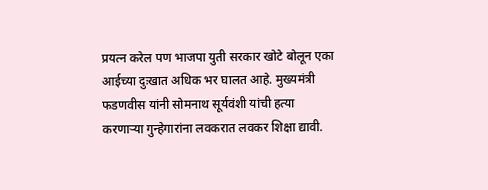प्रयत्न करेल पण भाजपा युती सरकार खोटे बोलून एका आईच्या दुःखात अधिक भर घालत आहे. मुख्यमंत्री फडणवीस यांनी सोमनाथ सूर्यवंशी यांची हत्या करणाऱ्या गुन्हेगारांना लवकरात लवकर शिक्षा द्यावी.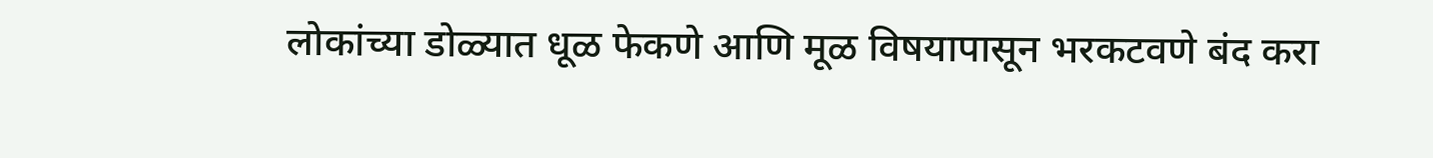लोकांच्या डोळ्यात धूळ फेकणे आणि मूळ विषयापासून भरकटवणे बंद करा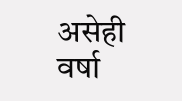असेही वर्षा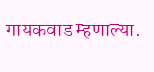गायकवाड म्हणाल्या.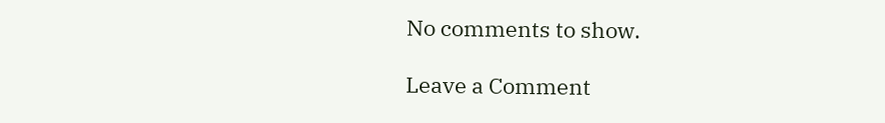No comments to show.

Leave a Comment